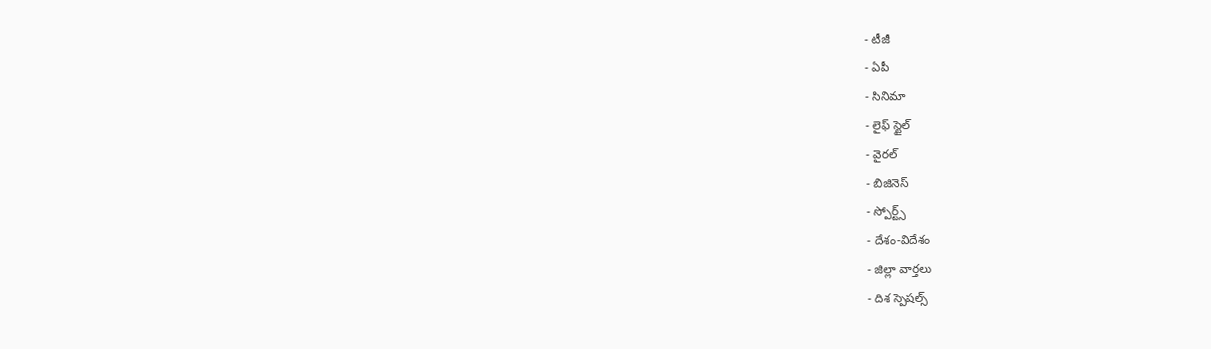- టీజీ
- ఏపీ
- సినిమా
- లైఫ్ స్టైల్
- వైరల్
- బిజినెస్
- స్పోర్ట్స్
- దేశం-విదేశం
- జిల్లా వార్తలు
- దిశ స్పెషల్స్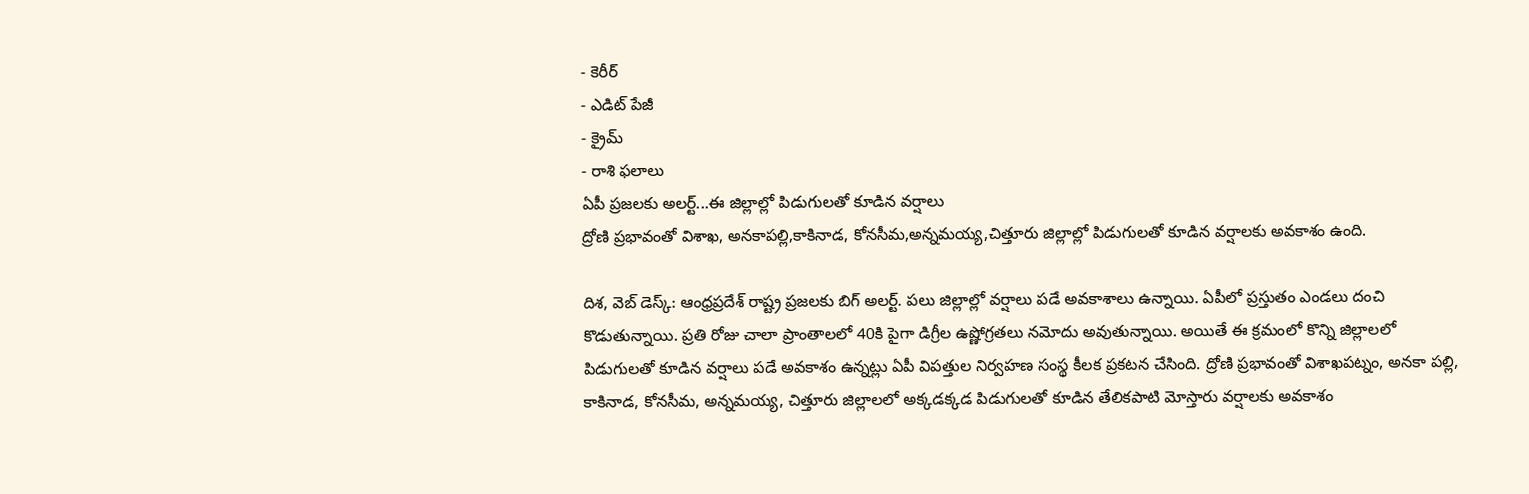- కెరీర్
- ఎడిట్ పేజీ
- క్రైమ్
- రాశి ఫలాలు
ఏపీ ప్రజలకు అలర్ట్...ఈ జిల్లాల్లో పిడుగులతో కూడిన వర్షాలు
ద్రోణి ప్రభావంతో విశాఖ, అనకాపల్లి,కాకినాడ, కోనసీమ,అన్నమయ్య,చిత్తూరు జిల్లాల్లో పిడుగులతో కూడిన వర్షాలకు అవకాశం ఉంది.

దిశ, వెబ్ డెస్క్: ఆంధ్రప్రదేశ్ రాష్ట్ర ప్రజలకు బిగ్ అలర్ట్. పలు జిల్లాల్లో వర్షాలు పడే అవకాశాలు ఉన్నాయి. ఏపీలో ప్రస్తుతం ఎండలు దంచి కొడుతున్నాయి. ప్రతి రోజు చాలా ప్రాంతాలలో 40కి పైగా డిగ్రీల ఉష్ణోగ్రతలు నమోదు అవుతున్నాయి. అయితే ఈ క్రమంలో కొన్ని జిల్లాలలో పిడుగులతో కూడిన వర్షాలు పడే అవకాశం ఉన్నట్లు ఏపీ విపత్తుల నిర్వహణ సంస్థ కీలక ప్రకటన చేసింది. ద్రోణి ప్రభావంతో విశాఖపట్నం, అనకా పల్లి, కాకినాడ, కోనసీమ, అన్నమయ్య, చిత్తూరు జిల్లాలలో అక్కడక్కడ పిడుగులతో కూడిన తేలికపాటి మోస్తారు వర్షాలకు అవకాశం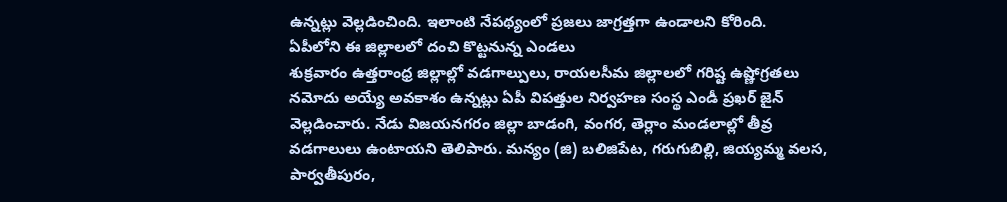ఉన్నట్లు వెల్లడించింది. ఇలాంటి నేపథ్యంలో ప్రజలు జాగ్రత్తగా ఉండాలని కోరింది.
ఏపీలోని ఈ జిల్లాలలో దంచి కొట్టనున్న ఎండలు
శుక్రవారం ఉత్తరాంధ్ర జిల్లాల్లో వడగాల్పులు, రాయలసీమ జిల్లాలలో గరిష్ట ఉష్ణోగ్రతలు నమోదు అయ్యే అవకాశం ఉన్నట్లు ఏపీ విపత్తుల నిర్వహణ సంస్థ ఎండీ ప్రఖర్ జైన్ వెల్లడించారు. నేడు విజయనగరం జిల్లా బాడంగి, వంగర, తెర్లాం మండలాల్లో తీవ్ర వడగాలులు ఉంటాయని తెలిపారు. మన్యం (జి) బలిజిపేట, గరుగుబిల్లి, జియ్యమ్మ వలస, పార్వతీపురం,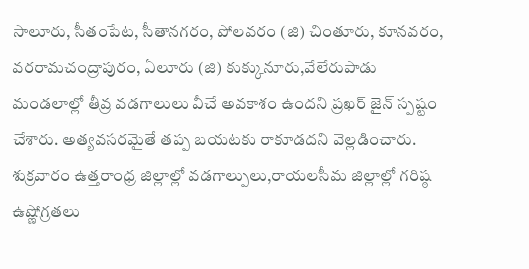సాలూరు, సీతంపేట, సీతానగరం, పోలవరం (జి) చింతూరు, కూనవరం, వరరామచంద్రాపురం, ఏలూరు (జి) కుక్కునూరు,వేలేరుపాడు మండలాల్లో తీవ్ర వడగాలులు వీచే అవకాశం ఉందని ప్రఖర్ జైన్ స్పష్టం చేశారు. అత్యవసరమైతే తప్ప బయటకు రాకూడదని వెల్లడించారు.
శుక్రవారం ఉత్తరాంధ్ర జిల్లాల్లో వడగాల్పులు,రాయలసీమ జిల్లాల్లో గరిష్ఠ ఉష్ణోగ్రతలు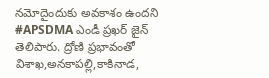నమోదైందుకు అవకాశం ఉందని #APSDMA ఎండీ ప్రఖర్ జైన్ తెలిపారు. ద్రోణి ప్రభావంతో విశాఖ,అనకాపల్లి,కాకినాడ,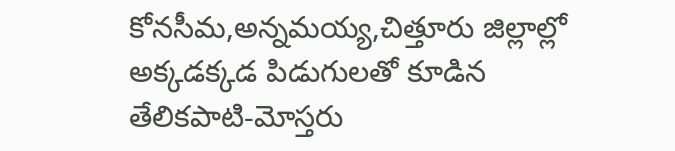కోనసీమ,అన్నమయ్య,చిత్తూరు జిల్లాల్లో అక్కడక్కడ పిడుగులతో కూడిన తేలికపాటి-మోస్తరు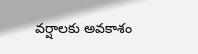వర్షాలకు అవకాశం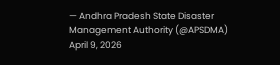— Andhra Pradesh State Disaster Management Authority (@APSDMA) April 9, 2026